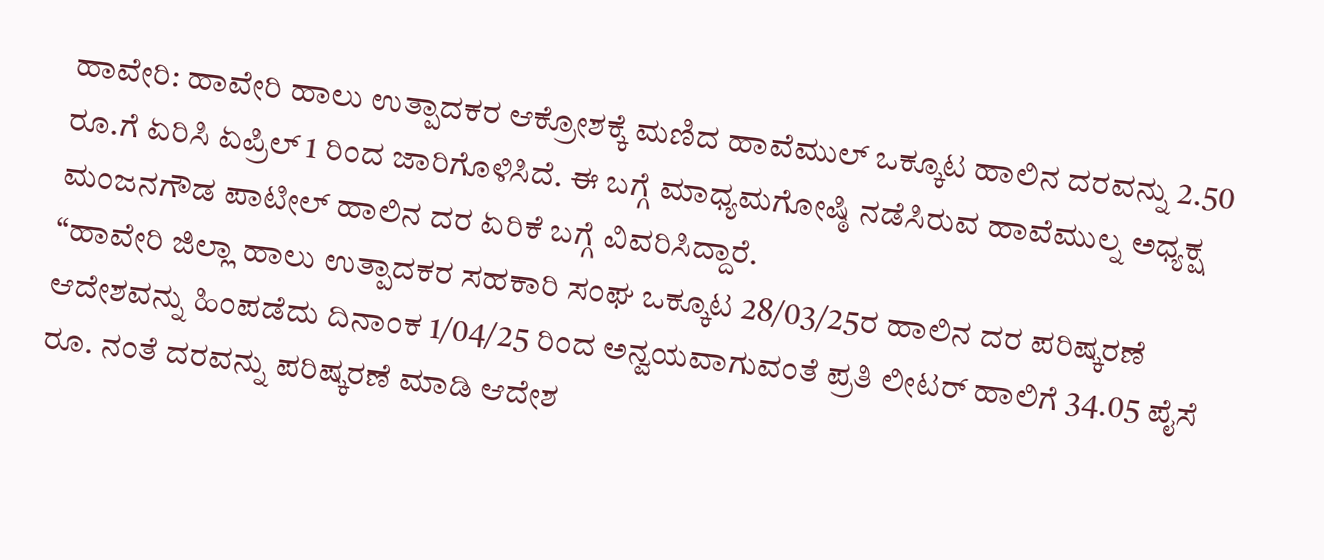ಹಾವೇರಿ: ಹಾವೇರಿ ಹಾಲು ಉತ್ಪಾದಕರ ಆಕ್ರೋಶಕ್ಕೆ ಮಣಿದ ಹಾವೆಮುಲ್ ಒಕ್ಕೂಟ ಹಾಲಿನ ದರವನ್ನು 2.50 ರೂ.ಗೆ ಏರಿಸಿ ಏಪ್ರಿಲ್ 1 ರಿಂದ ಜಾರಿಗೊಳಿಸಿದೆ. ಈ ಬಗ್ಗೆ ಮಾಧ್ಯಮಗೋಷ್ಠಿ ನಡೆಸಿರುವ ಹಾವೆಮುಲ್ನ ಅಧ್ಯಕ್ಷ ಮಂಜನಗೌಡ ಪಾಟೀಲ್ ಹಾಲಿನ ದರ ಏರಿಕೆ ಬಗ್ಗೆ ವಿವರಿಸಿದ್ದಾರೆ.
“ಹಾವೇರಿ ಜಿಲ್ಲಾ ಹಾಲು ಉತ್ಪಾದಕರ ಸಹಕಾರಿ ಸಂಘ ಒಕ್ಕೂಟ 28/03/25ರ ಹಾಲಿನ ದರ ಪರಿಷ್ಕರಣೆ ಆದೇಶವನ್ನು ಹಿಂಪಡೆದು ದಿನಾಂಕ 1/04/25 ರಿಂದ ಅನ್ವಯವಾಗುವಂತೆ ಪ್ರತಿ ಲೀಟರ್ ಹಾಲಿಗೆ 34.05 ಪೈಸೆ ರೂ. ನಂತೆ ದರವನ್ನು ಪರಿಷ್ಕರಣೆ ಮಾಡಿ ಆದೇಶ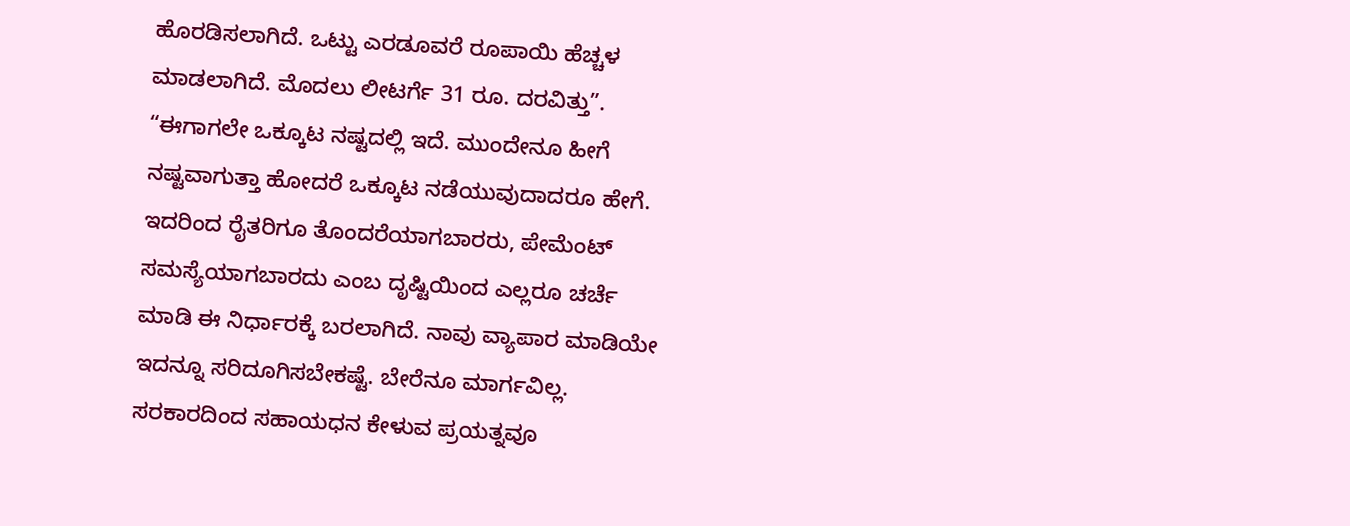ಹೊರಡಿಸಲಾಗಿದೆ. ಒಟ್ಟು ಎರಡೂವರೆ ರೂಪಾಯಿ ಹೆಚ್ಚಳ ಮಾಡಲಾಗಿದೆ. ಮೊದಲು ಲೀಟರ್ಗೆ 31 ರೂ. ದರವಿತ್ತು”.
“ಈಗಾಗಲೇ ಒಕ್ಕೂಟ ನಷ್ಟದಲ್ಲಿ ಇದೆ. ಮುಂದೇನೂ ಹೀಗೆ ನಷ್ಟವಾಗುತ್ತಾ ಹೋದರೆ ಒಕ್ಕೂಟ ನಡೆಯುವುದಾದರೂ ಹೇಗೆ. ಇದರಿಂದ ರೈತರಿಗೂ ತೊಂದರೆಯಾಗಬಾರರು, ಪೇಮೆಂಟ್ ಸಮಸ್ಯೆಯಾಗಬಾರದು ಎಂಬ ದೃಷ್ಟಿಯಿಂದ ಎಲ್ಲರೂ ಚರ್ಚೆ ಮಾಡಿ ಈ ನಿರ್ಧಾರಕ್ಕೆ ಬರಲಾಗಿದೆ. ನಾವು ವ್ಯಾಪಾರ ಮಾಡಿಯೇ ಇದನ್ನೂ ಸರಿದೂಗಿಸಬೇಕಷ್ಟೆ. ಬೇರೆನೂ ಮಾರ್ಗವಿಲ್ಲ. ಸರಕಾರದಿಂದ ಸಹಾಯಧನ ಕೇಳುವ ಪ್ರಯತ್ನವೂ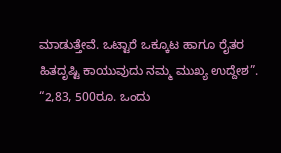ಮಾಡುತ್ತೇವೆ. ಒಟ್ಟಾರೆ ಒಕ್ಕೂಟ ಹಾಗೂ ರೈತರ ಹಿತದೃಷ್ಟಿ ಕಾಯುವುದು ನಮ್ಮ ಮುಖ್ಯ ಉದ್ದೇಶ”.
“2,83, 500ರೂ. ಒಂದು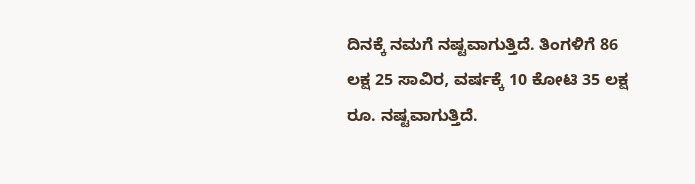ದಿನಕ್ಕೆ ನಮಗೆ ನಷ್ಟವಾಗುತ್ತಿದೆ. ತಿಂಗಳಿಗೆ 86 ಲಕ್ಷ 25 ಸಾವಿರ, ವರ್ಷಕ್ಕೆ 10 ಕೋಟಿ 35 ಲಕ್ಷ ರೂ. ನಷ್ಟವಾಗುತ್ತಿದೆ.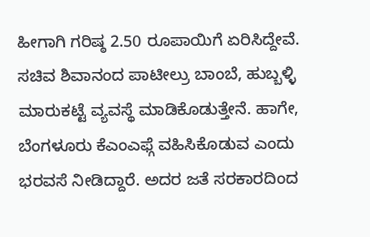ಹೀಗಾಗಿ ಗರಿಷ್ಠ 2.50 ರೂಪಾಯಿಗೆ ಏರಿಸಿದ್ದೇವೆ. ಸಚಿವ ಶಿವಾನಂದ ಪಾಟೀಲ್ರು ಬಾಂಬೆ, ಹುಬ್ಬಳ್ಳಿ ಮಾರುಕಟ್ಟೆ ವ್ಯವಸ್ಥೆ ಮಾಡಿಕೊಡುತ್ತೇನೆ. ಹಾಗೇ, ಬೆಂಗಳೂರು ಕೆಎಂಎಫ್ಗೆ ವಹಿಸಿಕೊಡುವ ಎಂದು ಭರವಸೆ ನೀಡಿದ್ದಾರೆ. ಅದರ ಜತೆ ಸರಕಾರದಿಂದ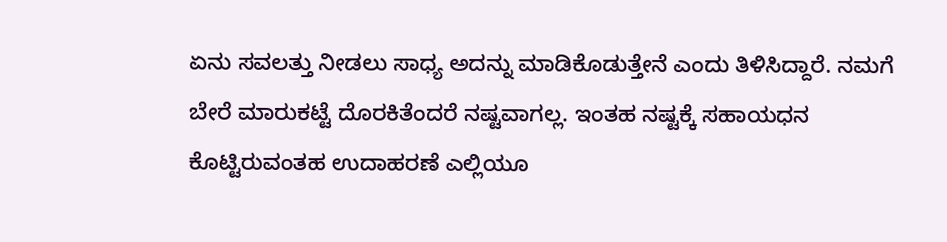ಏನು ಸವಲತ್ತು ನೀಡಲು ಸಾಧ್ಯ ಅದನ್ನು ಮಾಡಿಕೊಡುತ್ತೇನೆ ಎಂದು ತಿಳಿಸಿದ್ದಾರೆ. ನಮಗೆ ಬೇರೆ ಮಾರುಕಟ್ಟೆ ದೊರಕಿತೆಂದರೆ ನಷ್ಟವಾಗಲ್ಲ. ಇಂತಹ ನಷ್ಟಕ್ಕೆ ಸಹಾಯಧನ ಕೊಟ್ಟಿರುವಂತಹ ಉದಾಹರಣೆ ಎಲ್ಲಿಯೂ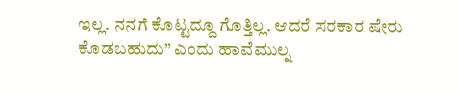ಇಲ್ಲ. ನನಗೆ ಕೊಟ್ಟದ್ದೂ ಗೊತ್ತಿಲ್ಲ. ಆದರೆ ಸರಕಾರ ಷೇರು ಕೊಡಬಹುದು” ಎಂದು ಹಾವೆಮುಲ್ನ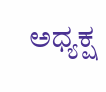ಅಧ್ಯಕ್ಷ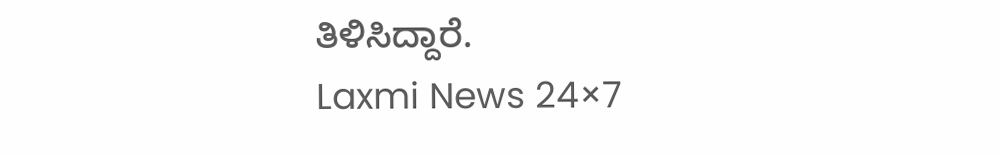ತಿಳಿಸಿದ್ದಾರೆ.
Laxmi News 24×7